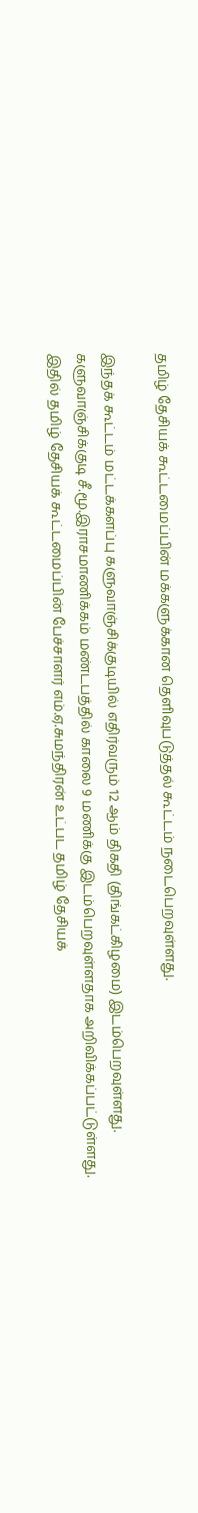தமிழ் தேசியக் கூட்டமைப்பின் மக்களுக்கான தெளிவுபடுத்தல் கூட்டம் நடைபெறவுள்ளது.

இந்தக் கூட்டம் மட்டக்களப்பு களுவாஞ்சிக்குடியில் எதிர்வரும் 12 ஆம் திகதி (திங்கட்கிழமை) இடம்பெறவுள்ளது.
களுவாஞ்சிக்குடி சீ.மூ.இராசமாணிக்கம் மண்டபத்தில் காலை 9 மணிக்கு இடம்பெறவுள்ளதாக அறிவிக்கப்பட்டுள்ளது.
இதில் தமிழ் தேசியக் கூட்டமைப்பின் பேச்சாளர் எம்.ஏ.சுமந்திரன் உட்பட தமிழ் தேசியக்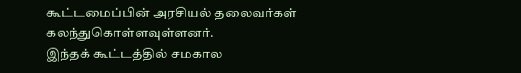கூட்டமைப்பின் அரசியல் தலைவர்கள் கலந்துகொள்ளவுள்ளனர்.
இந்தக் கூட்டத்தில் சமகால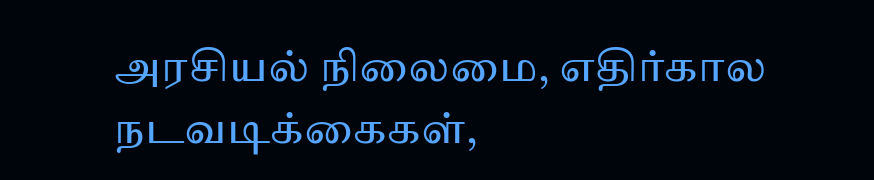அரசியல் நிலைமை, எதிர்கால நடவடிக்கைகள்,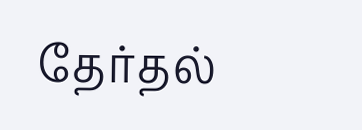தேர்தல்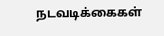நடவடிக்கைகள்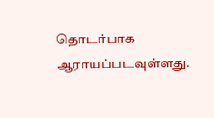தொடர்பாக ஆராயப்படவுள்ளது.